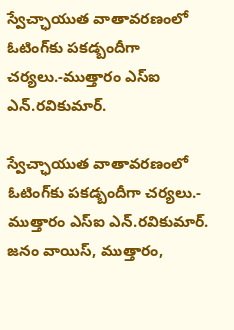స్వేచ్ఛాయుత వాతావరణంలో ఓటింగ్‌కు పకడ్బందీగా చర్యలు.-ముత్తారం ఎస్ఐ ఎన్.రవికుమార్.

స్వేచ్ఛాయుత వాతావరణంలో ఓటింగ్‌కు పకడ్బందీగా చర్యలు.- ముత్తారం ఎస్ఐ ఎన్.రవికుమార్. జనం వాయిస్, ముత్తారం,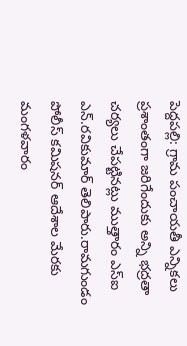పెద్దపల్లి: గ్రామ పంచాయతీ ఎన్నికలు ప్రశాంతంగా జరిగేందుకు అన్ని భద్రతా చర్యలు చేపట్టినట్లు ముత్తారం ఎస్‌ఐ ఎన్‌.రవికుమార్‌ తెలిపారు.రామగుండం పోలీస్ కమిషనర్ ఆదేశాల మేరకు మంగళవారం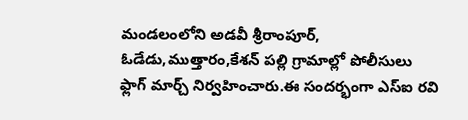మండలంలోని అడవీ శ్రీరాంపూర్‌, ఓడేడు,ముత్తారం,కేశన్ పల్లి గ్రామాల్లో పోలీసులు ఫ్లాగ్‌ మార్చ్‌ నిర్వహించారు.ఈ సందర్భంగా ఎస్ఐ రవి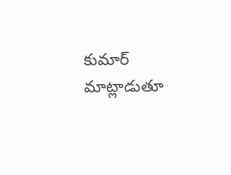కుమార్ మాట్లాడుతూ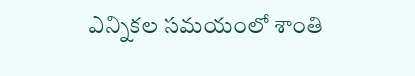ఎన్నికల సమయంలో శాంతి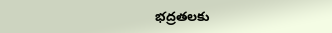భద్రతలకు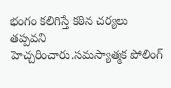భంగం కలిగిస్తే కఠిన చర్యలు తప్పవని హెచ్చరించారు.సమస్యాత్మక పోలింగ్‌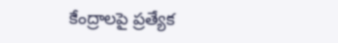కేంద్రాలపై ప్రత్యేక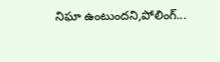నిఘా ఉంటుందని,పోలింగ్‌...